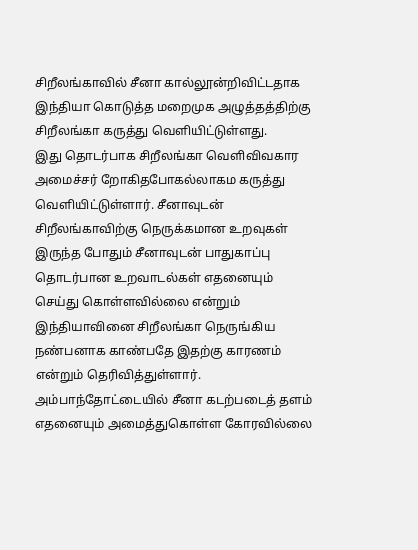சிறீலங்காவில் சீனா கால்லூன்றிவிட்டதாக இந்தியா கொடுத்த மறைமுக அழுத்தத்திற்கு சிறீலங்கா கருத்து வெளியிட்டுள்ளது.
இது தொடர்பாக சிறீலங்கா வெளிவிவகார அமைச்சர் றோகிதபோகல்லாகம கருத்து வெளியிட்டுள்ளார். சீனாவுடன் சிறீலங்காவிற்கு நெருக்கமான உறவுகள் இருந்த போதும் சீனாவுடன் பாதுகாப்பு தொடர்பான உறவாடல்கள் எதனையும் செய்து கொள்ளவில்லை என்றும் இந்தியாவினை சிறீலங்கா நெருங்கிய நண்பனாக காண்பதே இதற்கு காரணம் என்றும் தெரிவித்துள்ளார்.
அம்பாந்தோட்டையில் சீனா கடற்படைத் தளம் எதனையும் அமைத்துகொள்ள கோரவில்லை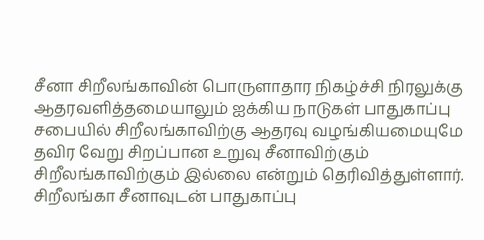சீனா சிறீலங்காவின் பொருளாதார நிகழ்ச்சி நிரலுக்கு ஆதரவளித்தமையாலும் ஐக்கிய நாடுகள் பாதுகாப்பு சபையில் சிறீலங்காவிற்கு ஆதரவு வழங்கியமையுமே தவிர வேறு சிறப்பான உறுவு சீனாவிற்கும் சிறீலங்காவிற்கும் இல்லை என்றும் தெரிவித்துள்ளார்.
சிறீலங்கா சீனாவுடன் பாதுகாப்பு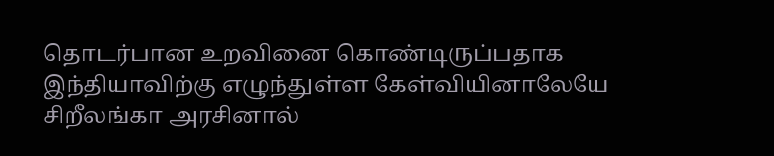தொடர்பான உறவினை கொண்டிருப்பதாக இந்தியாவிற்கு எழுந்துள்ள கேள்வியினாலேயே சிறீலங்கா அரசினால்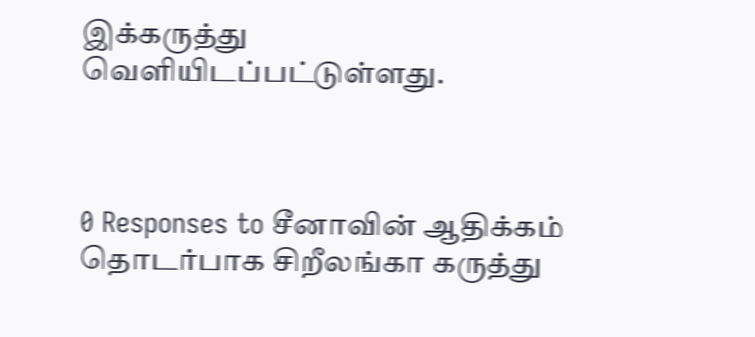இக்கருத்து வெளியிடப்பட்டுள்ளது.



0 Responses to சீனாவின் ஆதிக்கம் தொடர்பாக சிறீலங்கா கருத்து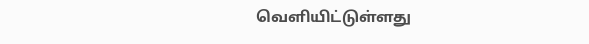வெளியிட்டுள்ளது